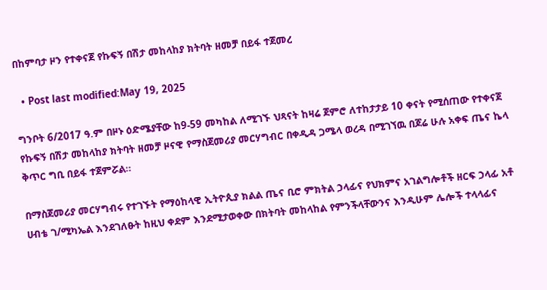በከምባታ ዞን የተቀናጀ የኩፍኝ በሽታ መከላከያ ክትባት ዘመቻ በይፋ ተጀመረ

  • Post last modified:May 19, 2025

ግንቦት 6/2017 ዓ.ም በዞኑ ዕድሜያቸው ከ9-59 መካከል ለሚገኙ ህጻናት ከዛሬ ጀምሮ ለተከታታይ 10 ቀናት የሚሰጠው የተቀናጀ የኩፍኝ በሽታ መከላከያ ክትባት ዘመቻ ዞናዊ የማስጀመሪያ መርሃግብር በቀዲዳ ጋሜላ ወረዳ በሚገኘዉ በጆሬ ሁሉ አቀፍ ጤና ኬላ ቅጥር ግቢ በይፋ ተጀምሯል።

በማስጀመሪያ መርሃግብሩ የተገኙት የማዕከላዊ ኢትዮጲያ ክልል ጤና ቢሮ ምክትል ኃላፊና የህክምና አገልግሎቶች ዘርፍ ኃላፊ አቶ ሀብቴ ገ/ሚካኤል እንደገለፁት ከዚህ ቀደም እንደሚታወቀው በክትባት መከላከል የምንችላቸውንና እንዲሁም ሌሎች ተላላፊና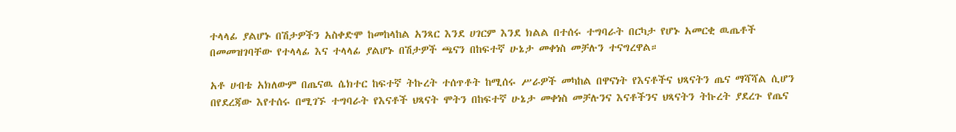ተላላፊ ያልሆኑ በሽታዎችን አስቀድሞ ከመከላከል አንጻር እንደ ሀገርም እንደ ክልል በተሰሩ ተግባራት በርካታ የሆኑ አመርቂ ዉጤቶች በመመዝገባቸው የተላላፊ እና ተላላፊ ያልሆኑ በሽታዎች ጫናን በከፍተኛ ሁኔታ መቀነስ መቻሉን ተናግረዋል።

አቶ ሀብቴ አክለውም በጤናዉ ሴክተር ከፍተኛ ትኩረት ተሰጥቶት ከሚሰሩ ሥራዎች መካከል በዋናነት የእናቶችና ህጻናትን ጤና ማሻሻል ሲሆን በየደረጃው እየተሰሩ በሚገኙ ተግባራት የእናቶች ህጻናት ሞትን በከፍተኛ ሁኔታ መቀነስ መቻሉንና እናቶችንና ህጻናትን ትኩረት ያደረጉ የጤና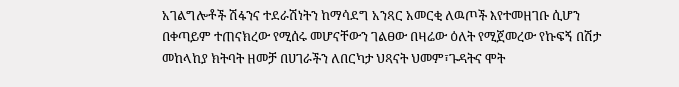አገልግሎቶች ሽፋንና ተደራሽነትን ከማሳደግ አንጻር አመርቂ ለዉጦች እየተመዘገቡ ሲሆን በቀጣይም ተጠናክረው የሚሰሩ መሆናቸውን ገልፀው በዛሬው ዕለት የሚጀመረው የኩፍኝ በሽታ መከላከያ ክትባት ዘመቻ በሀገራችን ለበርካታ ህጻናት ህመም፣ጉዳትና ሞት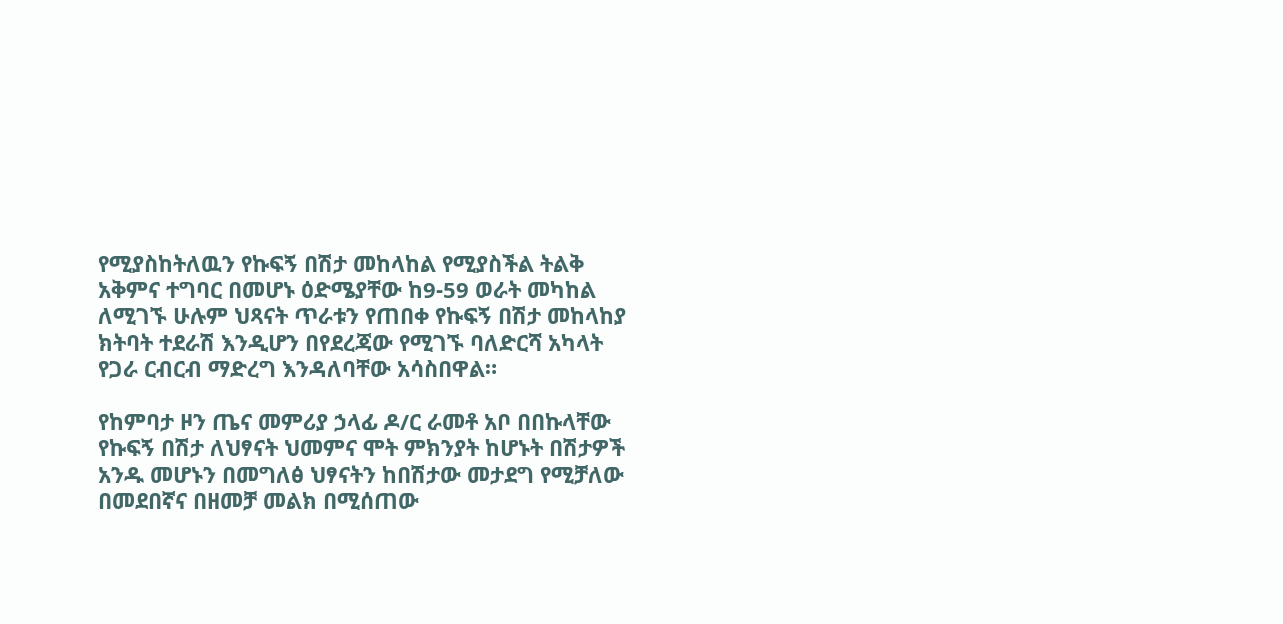የሚያስከትለዉን የኩፍኝ በሽታ መከላከል የሚያስችል ትልቅ አቅምና ተግባር በመሆኑ ዕድሜያቸው ከ9-59 ወራት መካከል ለሚገኙ ሁሉም ህጻናት ጥራቱን የጠበቀ የኩፍኝ በሽታ መከላከያ ክትባት ተደራሽ እንዲሆን በየደረጃው የሚገኙ ባለድርሻ አካላት የጋራ ርብርብ ማድረግ እንዳለባቸው አሳስበዋል።

የከምባታ ዞን ጤና መምሪያ ኃላፊ ዶ/ር ራመቶ አቦ በበኩላቸው የኩፍኝ በሽታ ለህፃናት ህመምና ሞት ምክንያት ከሆኑት በሽታዎች አንዱ መሆኑን በመግለፅ ህፃናትን ከበሽታው መታደግ የሚቻለው በመደበኛና በዘመቻ መልክ በሚሰጠው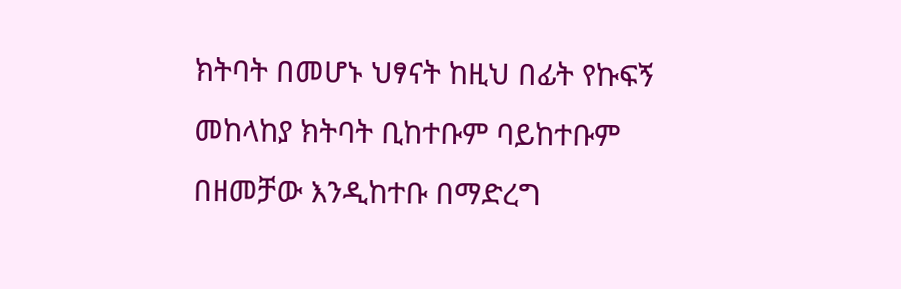ክትባት በመሆኑ ህፃናት ከዚህ በፊት የኩፍኝ መከላከያ ክትባት ቢከተቡም ባይከተቡም በዘመቻው እንዲከተቡ በማድረግ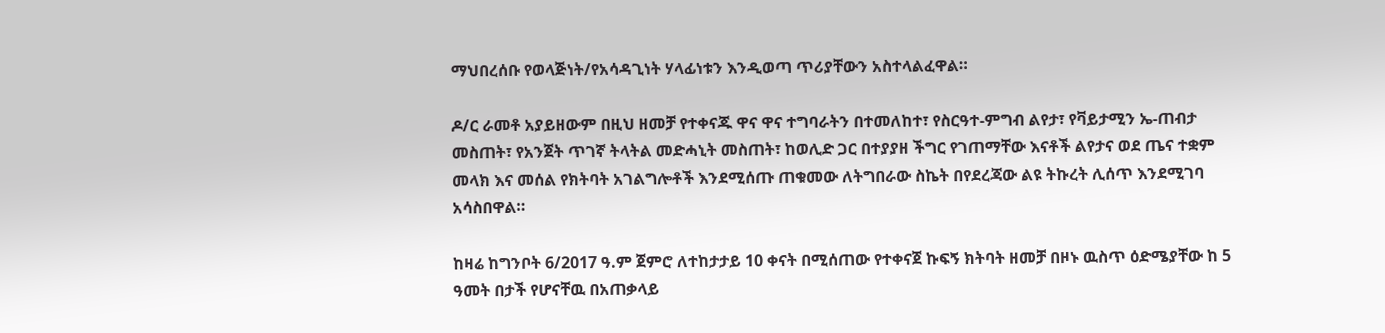ማህበረሰቡ የወላጅነት/የአሳዳጊነት ሃላፊነቱን እንዲወጣ ጥሪያቸውን አስተላልፈዋል።

ዶ/ር ራመቶ አያይዘውም በዚህ ዘመቻ የተቀናጁ ዋና ዋና ተግባራትን በተመለከተ፣ የስርዓተ-ምግብ ልየታ፣ የቫይታሚን ኤ-ጠብታ መስጠት፣ የአንጀት ጥገኛ ትላትል መድሓኒት መስጠት፣ ከወሊድ ጋር በተያያዘ ችግር የገጠማቸው እናቶች ልየታና ወደ ጤና ተቋም መላክ እና መሰል የክትባት አገልግሎቶች እንደሚሰጡ ጠቁመው ለትግበራው ስኬት በየደረጃው ልዩ ትኩረት ሊሰጥ እንደሚገባ አሳስበዋል።

ከዛሬ ከግንቦት 6/2017 ዓ.ም ጀምሮ ለተከታታይ 10 ቀናት በሚሰጠው የተቀናጀ ኩፍኝ ክትባት ዘመቻ በዞኑ ዉስጥ ዕድሜያቸው ከ 5 ዓመት በታች የሆናቸዉ በአጠቃላይ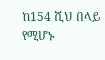ከ154 ሺህ በላይ የሚሆኑ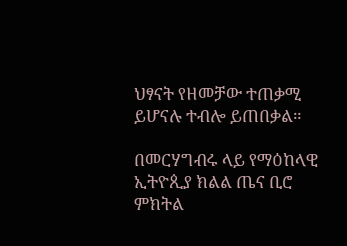ህፃናት የዘመቻው ተጠቃሚ ይሆናሉ ተብሎ ይጠበቃል።

በመርሃግብሩ ላይ የማዕከላዊ ኢትዮጲያ ክልል ጤና ቢሮ ምክትል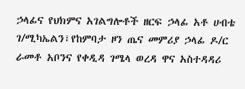ኃላፊና የህክምና አገልግሎቶች ዘርፍ ኃላፊ አቶ ሀብቴ ገ/ሚካኤልን፣የከምባታ ዞን ጤና መምሪያ ኃላፊ ዶ/ር ራመቶ አቦንና የቀዲዳ ገሜላ ወረዳ ዋና አስተዳዳሪ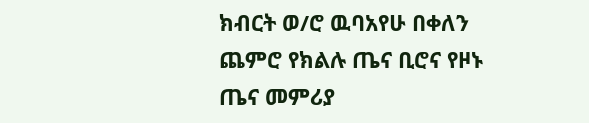ክብርት ወ/ሮ ዉባአየሁ በቀለን ጨምሮ የክልሉ ጤና ቢሮና የዞኑ ጤና መምሪያ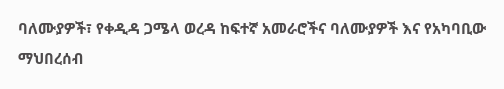ባለሙያዎች፣ የቀዲዳ ጋሜላ ወረዳ ከፍተኛ አመራሮችና ባለሙያዎች እና የአካባቢው ማህበረሰብ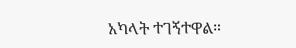አካላት ተገኝተዋል።